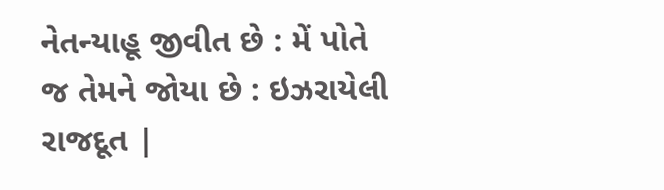નેતન્યાહૂ જીવીત છે : મેં પોતે જ તેમને જોયા છે : ઇઝરાયેલી રાજદૂત |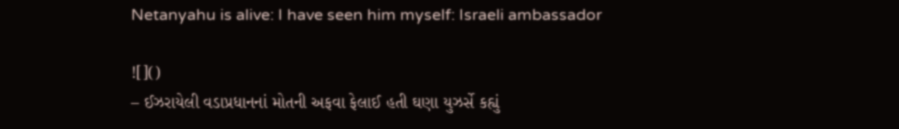Netanyahu is alive: I have seen him myself: Israeli ambassador

![]()
– ઈઝરાયેલી વડાપ્રધાનનાં મોતની અફવા ફેલાઈ હતી ઘણા યુઝર્સે કહ્યું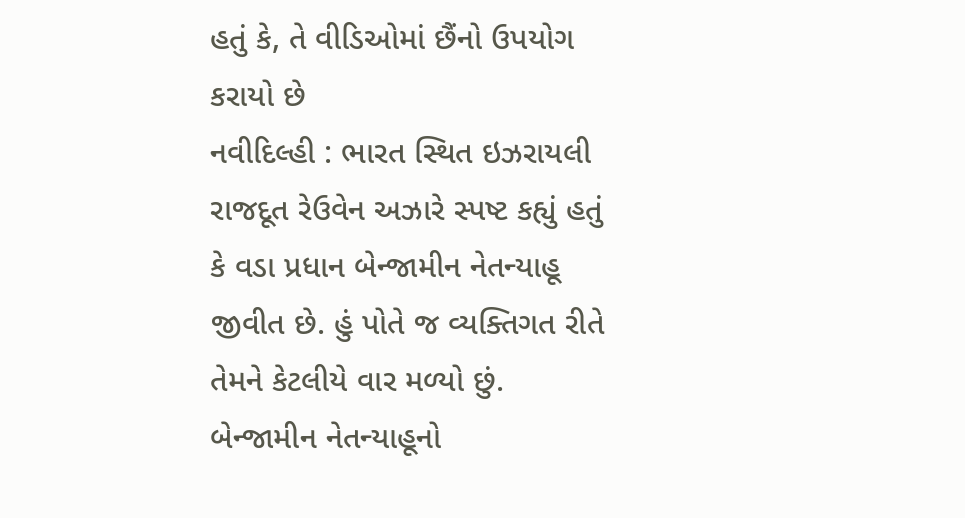હતું કે, તે વીડિઓમાં છૈંનો ઉપયોગ કરાયો છે
નવીદિલ્હી : ભારત સ્થિત ઇઝરાયલી રાજદૂત રેઉવેન અઝારે સ્પષ્ટ કહ્યું હતું કે વડા પ્રધાન બેન્જામીન નેતન્યાહૂ જીવીત છે. હું પોતે જ વ્યક્તિગત રીતે તેમને કેટલીયે વાર મળ્યો છું.
બેન્જામીન નેતન્યાહૂનો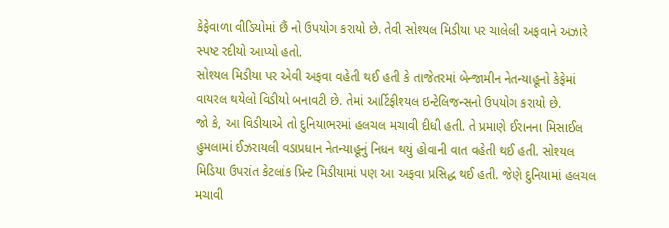કેફેવાળા વીડિયોમાં છૈં નો ઉપયોગ કરાયો છે. તેવી સોશ્યલ મિડીયા પર ચાલેલી અફવાને અઝારે સ્પષ્ટ રદીયો આપ્યો હતો.
સોશ્યલ મિડીયા પર એવી અફવા વહેતી થઈ હતી કે તાજેતરમાં બેન્જામીન નેતન્યાહૂનો કેફેમાં વાયરલ થયેલો વિડીયો બનાવટી છે. તેમાં આર્ટિફીશ્યલ ઇન્ટેલિજન્સનો ઉપયોગ કરાયો છે.
જો કે, આ વિડીયાએ તો દુનિયાભરમાં હલચલ મચાવી દીધી હતી. તે પ્રમાણે ઈરાનના મિસાઈલ હુમલામાં ઈઝરાયલી વડાપ્રધાન નેતન્યાહૂનું નિધન થયું હોવાની વાત વહેતી થઈ હતી. સોશ્યલ મિડિયા ઉપરાંત કેટલાંક પ્રિન્ટ મિડીયામાં પણ આ અફવા પ્રસિદ્ધ થઈ હતી. જેણે દુનિયામાં હલચલ મચાવી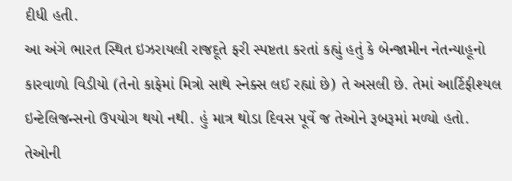દીધી હતી.
આ અંગે ભારત સ્થિત ઇઝરાયલી રાજદૂતે ફરી સ્પષ્ટતા કરતાં કહ્યું હતું કે બેન્જામીન નેતન્યાહૂનો કારવાળો વિડીયો (તેનો કાફેમાં મિત્રો સાથે સ્નેક્સ લઈ રહ્યાં છે) તે અસલી છે. તેમાં આર્ટિફીશ્યલ ઇન્ટેલિજન્સનો ઉપયોગ થયો નથી. હું માત્ર થોડા દિવસ પૂર્વે જ તેઓને રૂબરૂમાં મળ્યો હતો. તેઓની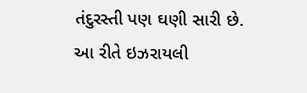તંદુરસ્તી પણ ઘણી સારી છે.
આ રીતે ઇઝરાયલી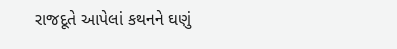રાજદૂતે આપેલાં કથનને ઘણું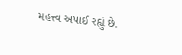મહત્ત્વ અપાઈ રહ્યું છે.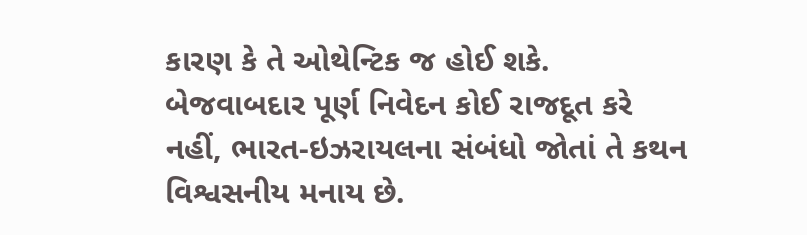કારણ કે તે ઓથેન્ટિક જ હોઈ શકે. બેજવાબદાર પૂર્ણ નિવેદન કોઈ રાજદૂત કરે નહીં, ભારત-ઇઝરાયલના સંબંધો જોતાં તે કથન વિશ્વસનીય મનાય છે.